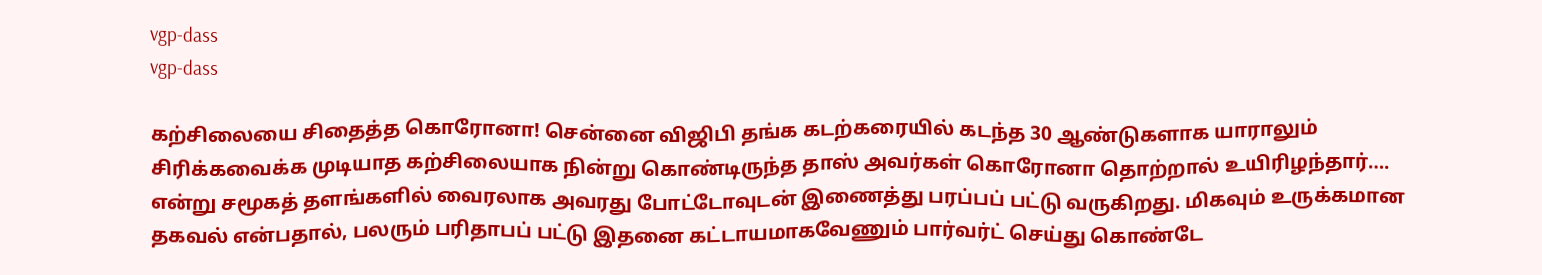vgp-dass
vgp-dass

கற்சிலையை சிதைத்த கொரோனா! சென்னை விஜிபி தங்க கடற்கரையில் கடந்த 30 ஆண்டுகளாக யாராலும் சிரிக்கவைக்க முடியாத கற்சிலையாக நின்று கொண்டிருந்த தாஸ் அவர்கள் கொரோனா தொற்றால் உயிரிழந்தார்…. என்று சமூகத் தளங்களில் வைரலாக அவரது போட்டோவுடன் இணைத்து பரப்பப் பட்டு வருகிறது. மிகவும் உருக்கமான தகவல் என்பதால், பலரும் பரிதாபப் பட்டு இதனை கட்டாயமாகவேணும் பார்வர்ட் செய்து கொண்டே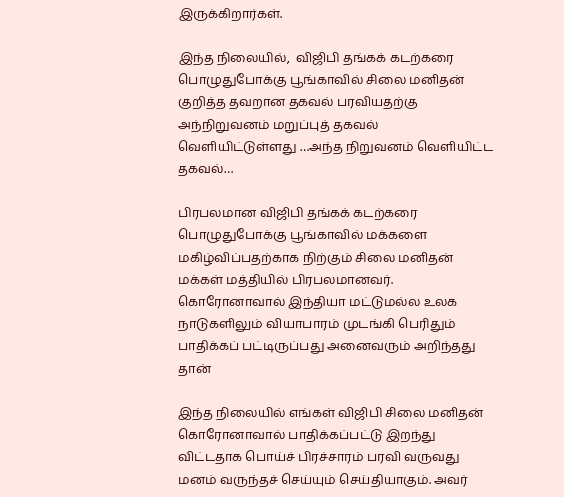இருக்கிறார்கள்.

இந்த நிலையில்,  விஜிபி தங்கக் கடற்கரை பொழுதுபோக்கு பூங்காவில் சிலை மனிதன் குறித்த தவறான தகவல் பரவியதற்கு அந்நிறுவனம் மறுப்புத் தகவல் வெளியிட்டுள்ளது …அந்த நிறுவனம் வெளியிட்ட தகவல்…

பிரபலமான விஜிபி தங்கக் கடற்கரை பொழுதுபோக்கு பூங்காவில் மக்களை மகிழ்விப்பதற்காக நிற்கும் சிலை மனிதன் மக்கள் மத்தியில் பிரபலமானவர். கொரோனாவால் இந்தியா மட்டுமல்ல உலக நாடுகளிலும் வியாபாரம் முடங்கி பெரிதும் பாதிக்கப் பட்டிருப்பது அனைவரும் அறிந்தது தான்

இந்த நிலையில் எங்கள் விஜிபி சிலை மனிதன் கொரோனாவால் பாதிக்கப்பட்டு இறந்து விட்டதாக பொய்ச் பிரச்சாரம் பரவி வருவது மனம் வருந்தச் செய்யும் செய்தியாகும். அவர்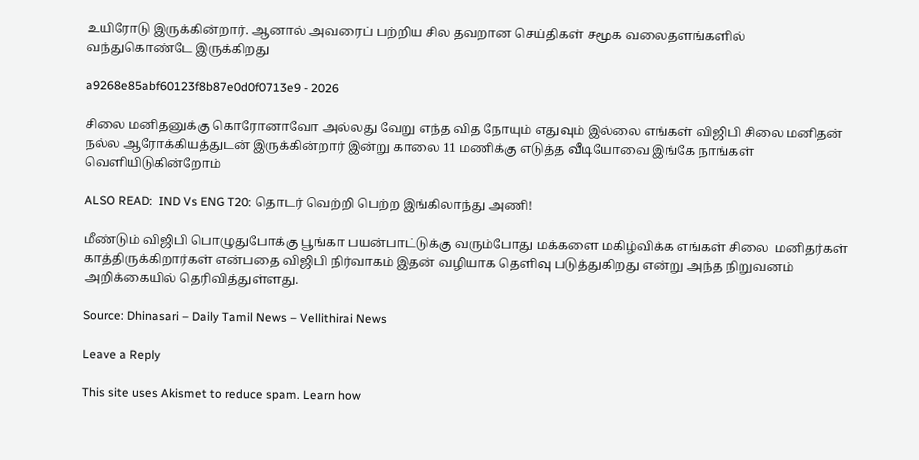உயிரோடு இருக்கின்றார். ஆனால் அவரைப் பற்றிய சில தவறான செய்திகள் சமூக வலைதளங்களில் வந்துகொண்டே இருக்கிறது

a9268e85abf60123f8b87e0d0f0713e9 - 2026

சிலை மனிதனுக்கு கொரோனாவோ அல்லது வேறு எந்த வித நோயும் எதுவும் இல்லை எங்கள் விஜிபி சிலை மனிதன் நல்ல ஆரோக்கியத்துடன் இருக்கின்றார் இன்று காலை 11 மணிக்கு எடுத்த வீடியோவை இங்கே நாங்கள் வெளியிடுகின்றோம்

ALSO READ:  IND Vs ENG T20: தொடர் வெற்றி பெற்ற இங்கிலாந்து அணி!

மீண்டும் விஜிபி பொழுதுபோக்கு பூங்கா பயன்பாட்டுக்கு வரும்போது மக்களை மகிழ்விக்க எங்கள் சிலை  மனிதர்கள் காத்திருக்கிறார்கள் என்பதை விஜிபி நிர்வாகம் இதன் வழியாக தெளிவு படுத்துகிறது என்று அந்த நிறுவனம் அறிக்கையில் தெரிவித்துள்ளது.

Source: Dhinasari – Daily Tamil News – Vellithirai News

Leave a Reply

This site uses Akismet to reduce spam. Learn how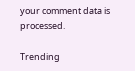your comment data is processed.

Trending